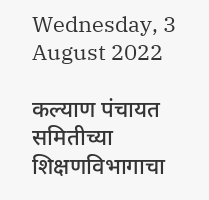Wednesday, 3 August 2022

कल्याण पंचायत समितीच्या शिक्षणविभागाचा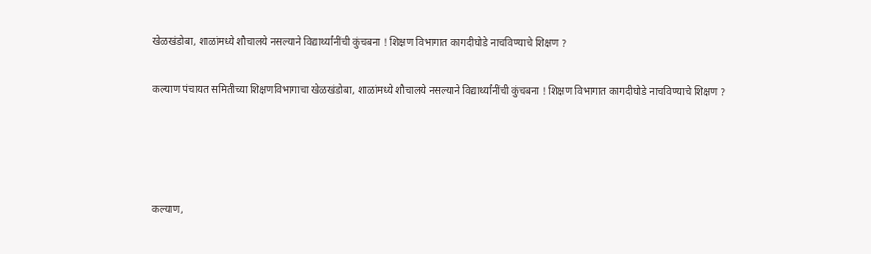खेळखंडोबा, शाळांमध्ये शौचालये नसल्याने विद्यार्थ्यांनींची कुंचबना ! शिक्षण विभागात कागदीघोडे नाचविण्याचे शिक्षण ?

कल्याण पंचायत समितीच्या शिक्षणविभागाचा खेळखंडोबा, शाळांमध्ये शौचालये नसल्याने विद्यार्थ्यांनींची कुंचबना ! शिक्षण विभागात कागदीघोडे नाचविण्याचे शिक्षण ?




कल्याण,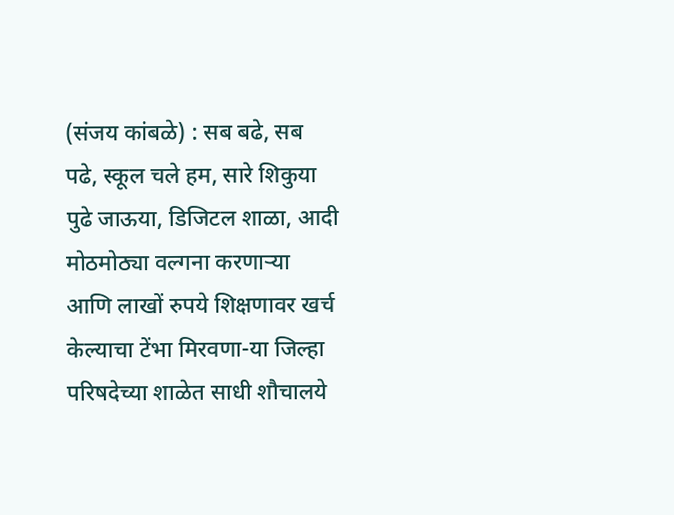(संजय कांबळे) : सब बढे, सब पढे, स्कूल चले हम, सारे शिकुया पुढे जाऊया, डिजिटल शाळा, आदी मोठमोठ्या वल्गना करणाऱ्या आणि लाखों रुपये शिक्षणावर खर्च केल्याचा टेंभा मिरवणा-या जिल्हा परिषदेच्या शाळेत साधी शौचालये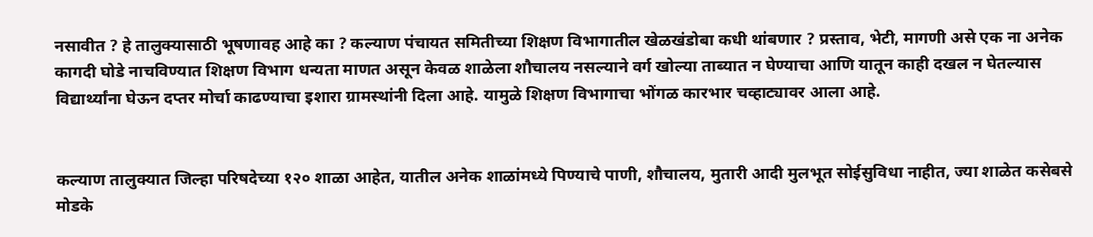नसावीत ? हे तालुक्यासाठी भूषणावह आहे का ? कल्याण पंचायत समितीच्या शिक्षण विभागातील खेळखंडोबा कधी थांबणार ? प्रस्ताव, भेटी, मागणी असे एक ना अनेक कागदी घोडे नाचविण्यात शिक्षण विभाग धन्यता माणत असून केवळ शाळेला शौचालय नसल्याने वर्ग खोल्या ताब्यात न घेण्याचा आणि यातून काही दखल न घेतल्यास विद्यार्थ्यांना घेऊन दप्तर मोर्चा काढण्याचा इशारा ग्रामस्थांनी दिला आहे. यामुळे शिक्षण विभागाचा भोंगळ कारभार चव्हाट्यावर आला आहे.


कल्याण तालुक्यात जिल्हा परिषदेच्या १२० शाळा आहेत, यातील अनेक शाळांमध्ये पिण्याचे पाणी, शौचालय, मुतारी आदी मुलभूत सोईसुविधा नाहीत, ज्या शाळेत कसेबसे मोडके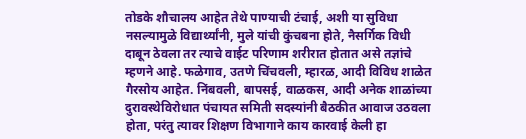तोडके शौचालय आहेत तेथे पाण्याची टंचाई, अशी या सुविधा नसल्यामुळे विद्यार्थ्यांनी, मुले यांची कुंचबना होते, नैसर्गिक विधी दाबून ठेवला तर त्याचे वाईट परिणाम शरीरात होतात असे तज्ञांचे म्हणने आहे. फळेगाव, उतणे चिंचवली, म्हारळ, आदी विविध शाळेत गैरसोय आहेत. निंबवली, बापसई, वाळकस, आदी अनेक शाळांच्या दुरावस्थेविरोधात पंचायत समिती सदस्यांनी बैठकीत आवाज उठवला होता, परंतु त्यावर शिक्षण विभागाने काय कारवाई केली हा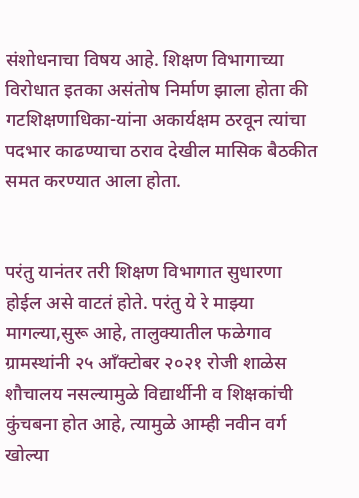संशोधनाचा विषय आहे. शिक्षण विभागाच्या विरोधात इतका असंतोष निर्माण झाला होता की गटशिक्षणाधिका-यांना अकार्यक्षम ठरवून त्यांचा पदभार काढण्याचा ठराव देखील मासिक बैठकीत समत करण्यात आला होता.


परंतु यानंतर तरी शिक्षण विभागात सुधारणा होईल असे वाटतं होते. परंतु ये रे माझ्या मागल्या,सुरू आहे, तालुक्यातील फळेगाव ग्रामस्थांनी २५ आँक्टोबर २०२१ रोजी शाळेस शौचालय नसल्यामुळे विद्यार्थीनी व शिक्षकांची कुंचबना होत आहे, त्यामुळे आम्ही नवीन वर्ग खोल्या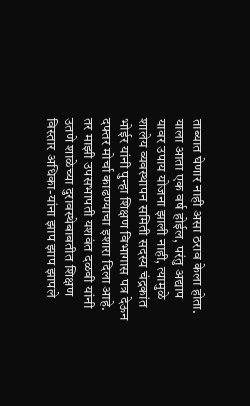ताब्यात घेणार नाही असा ठराव केला होता. याला आता एक वर्ष होईल, परंतु अद्याप यावर उपाय योजना झाली नाही, त्यामुळे शालेय व्यवस्थापन समिती सदस्य चंद्रकांत भोईर यांनी पुन्हा शिक्षण विभागास पत्र देऊन दफ्तर मोर्चा काढण्याचा इशारा दिला आहे. तर माझी उपसभापती यशवंत दळवी यांनी उतणे शाळेच्या दुरावस्थेबाबतीत शिक्षण विस्तार अधिका-यांना झाप झाप झापले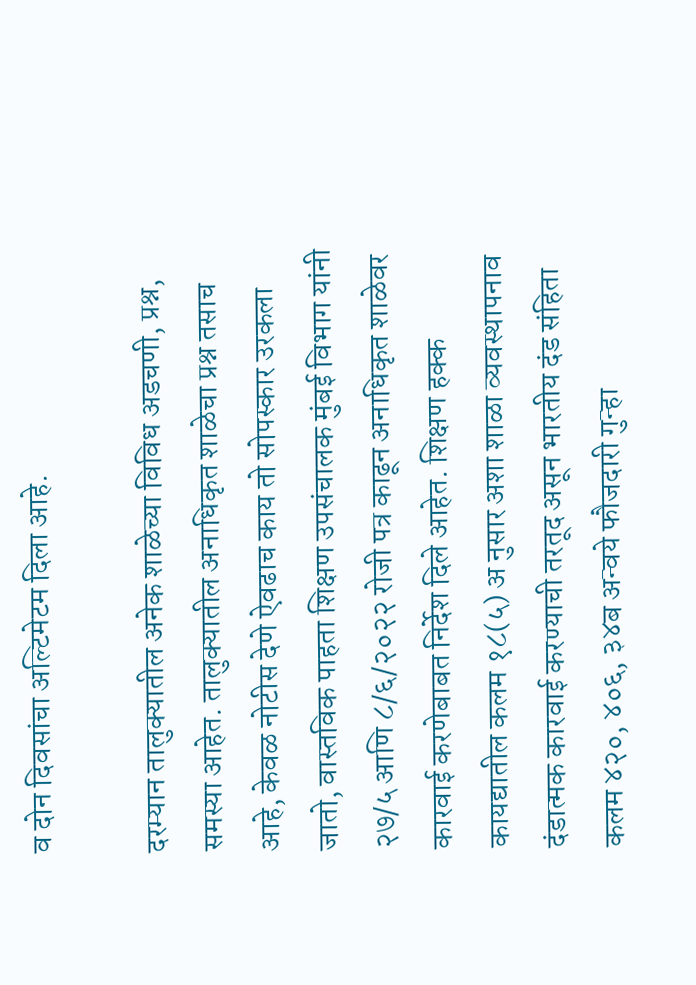व दोन दिवसांचा अल्टिमेटम दिला आहे.

दरम्यान तालुक्यातील अनेक शाळेच्या विविध अडचणी, प्रश्न, समस्या आहेत. तालुक्यातील अनाधिकृत शाळेचा प्रश्न तसाच आहे, केवळ नोटीस देणे ऐवढाच काय तो सोपस्कार उरकला जातो, वास्तविक पाहता शिक्षण उपसंचालक मुंबई विभाग यांनी २७/५ आणि ८/६/२०२२ रोजी पत्र काढून अनाधिकृत शाळेवर कारवाई करणेबाबत निर्देश दिले आहेत. शिक्षण हक्क कायद्यातील कलम १८(५) अ नुसार अशा शाळा व्यवस्थापनाव दंडात्मक कारवाई करण्याची तरतूद असून भारतीय दंड संहिता कलम ४२०, ४०६, ३४ब अन्वये फौजदारी गुन्हा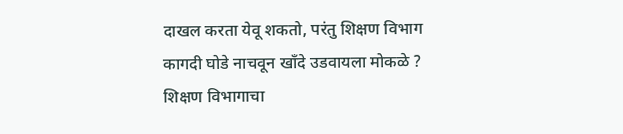दाखल करता येवू शकतो, परंतु शिक्षण विभाग कागदी घोडे नाचवून खाँदे उडवायला मोकळे ? शिक्षण विभागाचा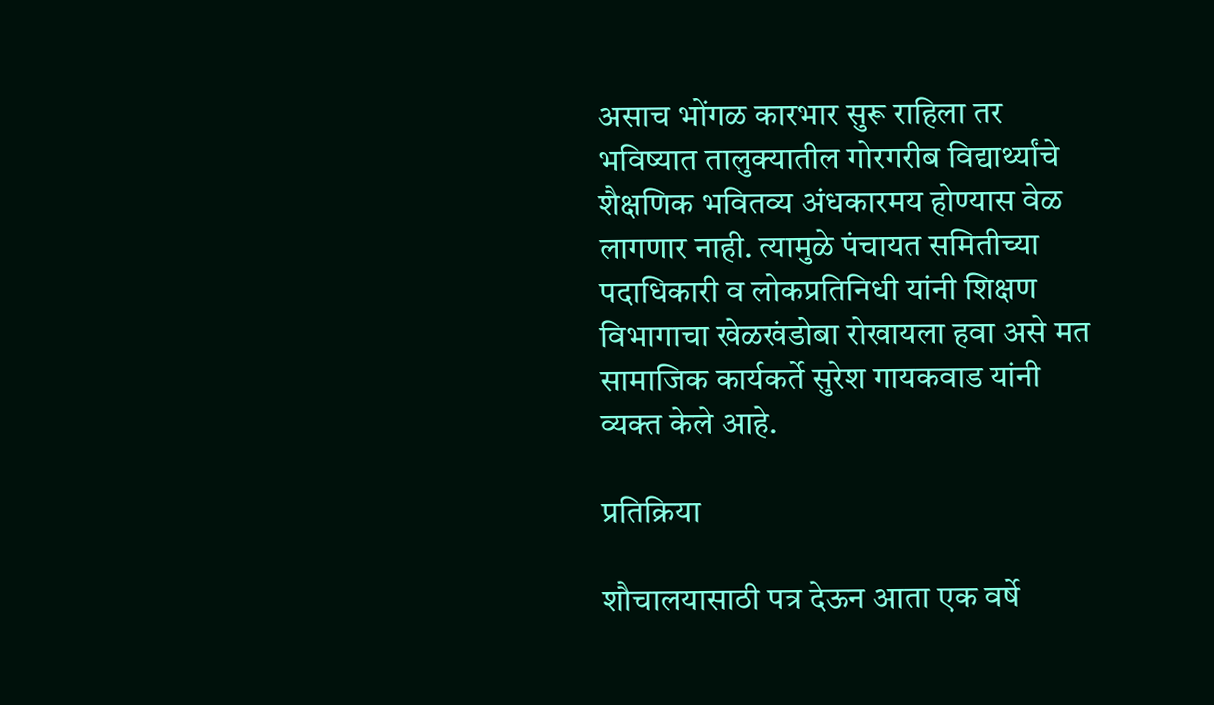असाच भोंगळ कारभार सुरू राहिला तर भविष्यात तालुक्यातील गोरगरीब विद्यार्थ्यांचे शैक्षणिक भवितव्य अंधकारमय होण्यास वेळ लागणार नाही. त्यामुळे पंचायत समितीच्या पदाधिकारी व लोकप्रतिनिधी यांनी शिक्षण विभागाचा खेळखंडोबा रोखायला हवा असे मत सामाजिक कार्यकर्ते सुरेश गायकवाड यांनी व्यक्त केले आहे.

प्रतिक्रिया

शौचालयासाठी पत्र देऊन आता एक वर्षे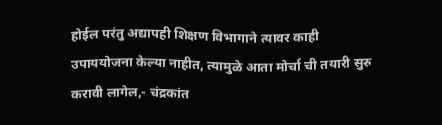होईल परंतु अद्यापही शिक्षण विभागाने त्यावर काही उपाययोजना केल्या नाहीत, त्यामुळे आता मोर्चा ची तयारी सुरु करावी लागेल,- चंद्रकांत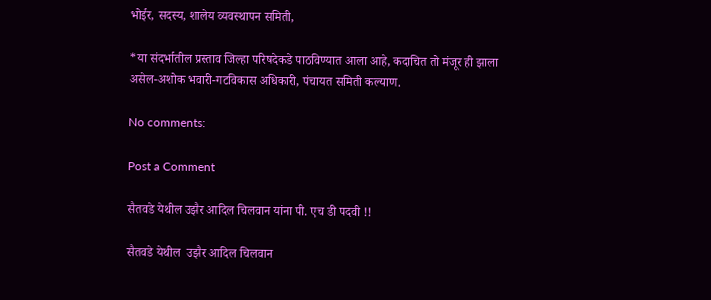भोईर, सदस्य, शालेय व्यवस्थापन समिती,

*या संदर्भातील प्रस्ताव जिल्हा परिषदेकडे पाठविण्यात आला आहे, कदाचित तो मंजूर ही झाला असेल-अशोक भवारी-गटविकास अधिकारी, पंचायत समिती कल्याण.

No comments:

Post a Comment

सैतवडे येथील उझैर आदिल चिलवान यांना पी. एच डी पदवी !!

सैतवडे येथील  उझैर आदिल चिलवान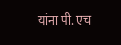यांना पी. एच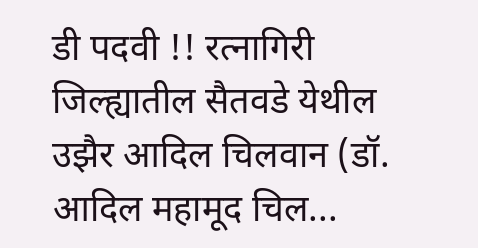डी पदवी !! रत्नागिरी जिल्ह्यातील सैतवडे येथील  उझैर आदिल चिलवान (डॉ. आदिल महामूद चिल...